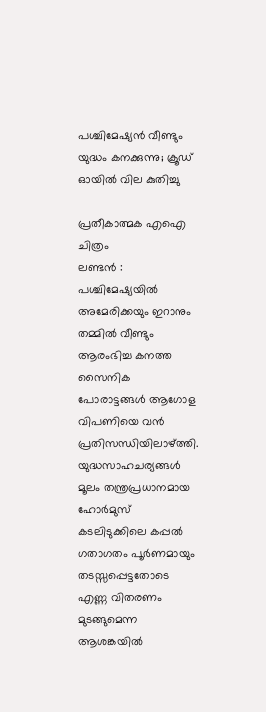പശ്ചിമേഷ്യൻ വീണ്ടും യുദ്ധം കനക്കുന്നു; ക്രൂഡ് ഓയിൽ വില കുതിച്ചു

പ്രതീകാത്മക എഐ ചിത്രം
ലണ്ടൻ : പശ്ചിമേഷ്യയിൽ അമേരിക്കയും ഇറാനും തമ്മിൽ വീണ്ടും ആരംഭിച്ച കനത്ത സൈനിക പോരാട്ടങ്ങൾ ആഗോള വിപണിയെ വൻ പ്രതിസന്ധിയിലാഴ്ത്തി. യുദ്ധസാഹചര്യങ്ങൾ മൂലം തന്ത്രപ്രധാനമായ ഹോർമുസ് കടലിടുക്കിലെ കപ്പൽ ഗതാഗതം പൂർണമായും തടസ്സപ്പെട്ടതോടെ എണ്ണ വിതരണം മുടങ്ങുമെന്ന ആശങ്കയിൽ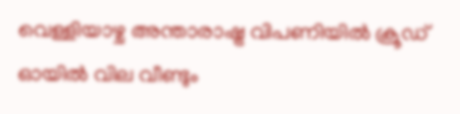വെള്ളിയാഴ്ച അന്താരാഷ്ട്ര വിപണിയിൽ ക്രൂഡ് ഓയിൽ വില വീണ്ടും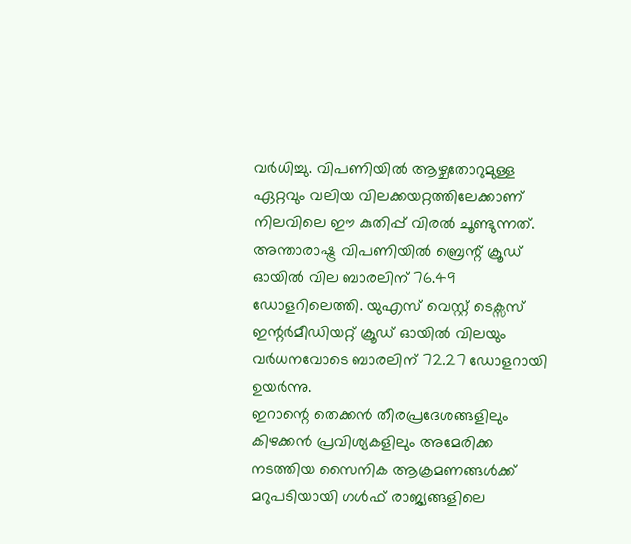വർധിച്ചു. വിപണിയിൽ ആഴ്ചതോറുമുള്ള ഏറ്റവും വലിയ വിലക്കയറ്റത്തിലേക്കാണ് നിലവിലെ ഈ കുതിപ്പ് വിരൽ ചൂണ്ടുന്നത്.
അന്താരാഷ്ട്ര വിപണിയിൽ ബ്രെന്റ് ക്രൂഡ് ഓയിൽ വില ബാരലിന് 76.49 ഡോളറിലെത്തി. യുഎസ് വെസ്റ്റ് ടെക്സസ് ഇന്റർമീഡിയറ്റ് ക്രൂഡ് ഓയിൽ വിലയും വർധനവോടെ ബാരലിന് 72.27 ഡോളറായി ഉയർന്നു.
ഇറാന്റെ തെക്കൻ തീരപ്രദേശങ്ങളിലും കിഴക്കൻ പ്രവിശ്യകളിലും അമേരിക്ക നടത്തിയ സൈനിക ആക്രമണങ്ങൾക്ക് മറുപടിയായി ഗൾഫ് രാജ്യങ്ങളിലെ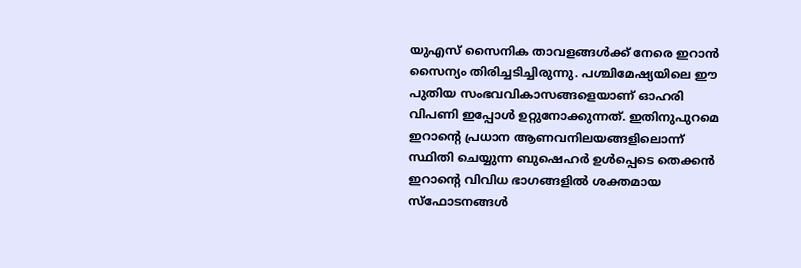യുഎസ് സൈനിക താവളങ്ങൾക്ക് നേരെ ഇറാൻ സൈന്യം തിരിച്ചടിച്ചിരുന്നു. പശ്ചിമേഷ്യയിലെ ഈ പുതിയ സംഭവവികാസങ്ങളെയാണ് ഓഹരി വിപണി ഇപ്പോൾ ഉറ്റുനോക്കുന്നത്. ഇതിനുപുറമെ ഇറാന്റെ പ്രധാന ആണവനിലയങ്ങളിലൊന്ന് സ്ഥിതി ചെയ്യുന്ന ബുഷെഹർ ഉൾപ്പെടെ തെക്കൻ ഇറാന്റെ വിവിധ ഭാഗങ്ങളിൽ ശക്തമായ സ്ഫോടനങ്ങൾ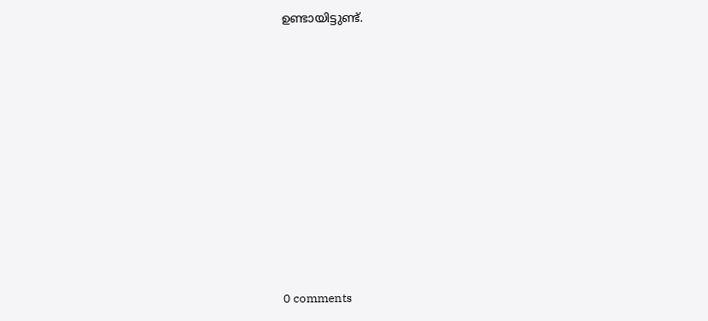ഉണ്ടായിട്ടുണ്ട്.











0 comments